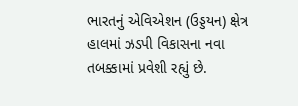ભારતનું એવિએશન (ઉડ્ડયન) ક્ષેત્ર હાલમાં ઝડપી વિકાસના નવા તબક્કામાં પ્રવેશી રહ્યું છે.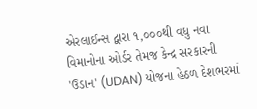એરલાઈન્સ દ્વારા ૧,૦૦૦થી વધુ નવા વિમાનોના ઓર્ડર તેમજ કેન્દ્ર સરકારની 'ઉડાન' (UDAN) યોજના હેઠળ દેશભરમાં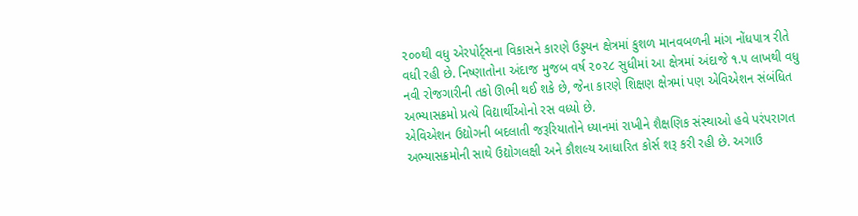૨૦૦થી વધુ એરપોર્ટ્સના વિકાસને કારણે ઉડ્ડયન ક્ષેત્રમાં કુશળ માનવબળની માંગ નોંધપાત્ર રીતે વધી રહી છે. નિષ્ણાતોના અંદાજ મુજબ વર્ષ ૨૦૨૮ સુધીમાં આ ક્ષેત્રમાં અંદાજે ૧.૫ લાખથી વધુ નવી રોજગારીની તકો ઊભી થઈ શકે છે, જેના કારણે શિક્ષણ ક્ષેત્રમાં પણ એવિએશન સંબંધિત અભ્યાસક્રમો પ્રત્યે વિદ્યાર્થીઓનો રસ વધ્યો છે.
એવિએશન ઉદ્યોગની બદલાતી જરૂરિયાતોને ધ્યાનમાં રાખીને શૈક્ષણિક સંસ્થાઓ હવે પરંપરાગત અભ્યાસક્રમોની સાથે ઉદ્યોગલક્ષી અને કૌશલ્ય આધારિત કોર્સ શરૂ કરી રહી છે. અગાઉ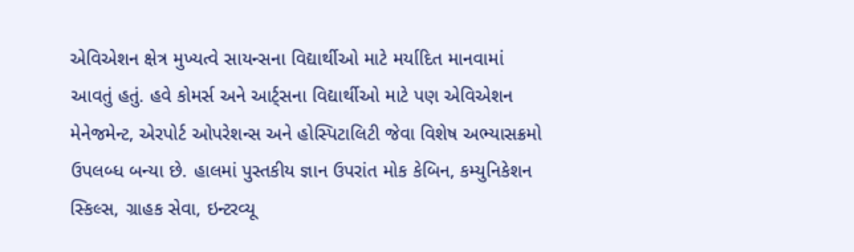એવિએશન ક્ષેત્ર મુખ્યત્વે સાયન્સના વિદ્યાર્થીઓ માટે મર્યાદિત માનવામાં આવતું હતું. હવે કોમર્સ અને આર્ટ્સના વિદ્યાર્થીઓ માટે પણ એવિએશન મેનેજમેન્ટ, એરપોર્ટ ઓપરેશન્સ અને હોસ્પિટાલિટી જેવા વિશેષ અભ્યાસક્રમો ઉપલબ્ધ બન્યા છે. હાલમાં પુસ્તકીય જ્ઞાન ઉપરાંત મોક કેબિન, કમ્યુનિકેશન સ્કિલ્સ, ગ્રાહક સેવા, ઇન્ટરવ્યૂ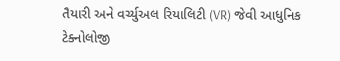તૈયારી અને વર્ચ્યુઅલ રિયાલિટી (VR) જેવી આધુનિક ટેક્નોલોજી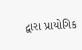દ્વારા પ્રાયોગિક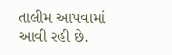તાલીમ આપવામાં આવી રહી છે.